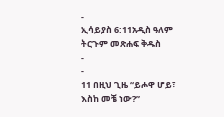-
ኢሳይያስ 6:11አዲስ ዓለም ትርጉም መጽሐፍ ቅዱስ
-
-
11 በዚህ ጊዜ “ይሖዋ ሆይ፣ እስከ መቼ ነው?”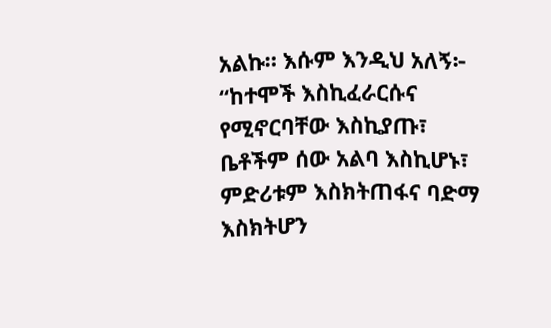አልኩ። እሱም እንዲህ አለኝ፦
“ከተሞች እስኪፈራርሱና የሚኖርባቸው እስኪያጡ፣
ቤቶችም ሰው አልባ እስኪሆኑ፣
ምድሪቱም እስክትጠፋና ባድማ እስክትሆን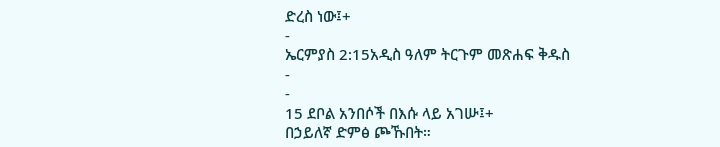ድረስ ነው፤+
-
ኤርምያስ 2:15አዲስ ዓለም ትርጉም መጽሐፍ ቅዱስ
-
-
15 ደቦል አንበሶች በእሱ ላይ አገሡ፤+
በኃይለኛ ድምፅ ጮኹበት።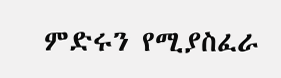ምድሩን የሚያስፈራ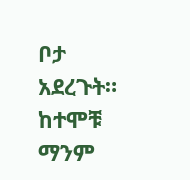ቦታ አደረጉት።
ከተሞቹ ማንም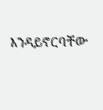እንዳይኖርባቸው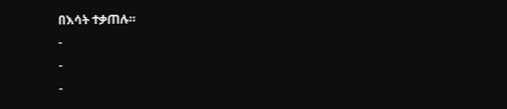በእሳት ተቃጠሉ።
-
-
-